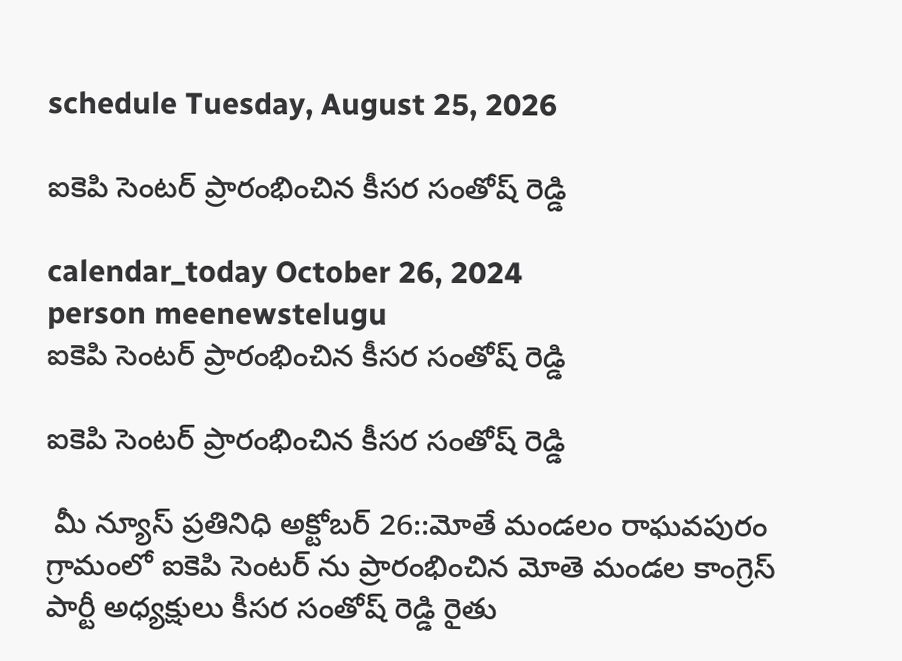schedule Tuesday, August 25, 2026

ఐకెపి సెంటర్ ప్రారంభించిన కీసర సంతోష్ రెడ్డి

calendar_today October 26, 2024
person meenewstelugu
ఐకెపి సెంటర్ ప్రారంభించిన కీసర సంతోష్ రెడ్డి

ఐకెపి సెంటర్ ప్రారంభించిన కీసర సంతోష్ రెడ్డి

 మీ న్యూస్ ప్రతినిధి అక్టోబర్ 26::మోతే మండలం రాఘవపురం గ్రామంలో ఐకెపి సెంటర్ ను ప్రారంభించిన మోతె మండల కాంగ్రెస్ పార్టీ అధ్యక్షులు కీసర సంతోష్ రెడ్డి రైతు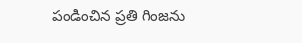పండించిన ప్రతి గింజను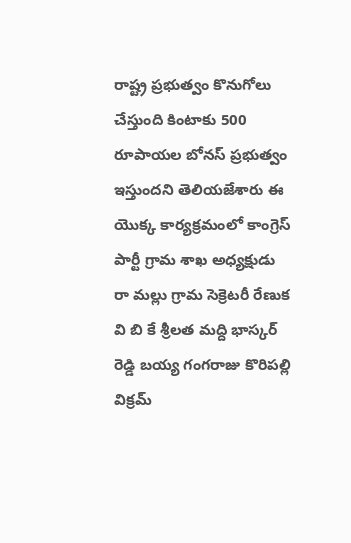రాష్ట్ర ప్రభుత్వం కొనుగోలు చేస్తుంది కింటాకు 500 రూపాయల బోనస్ ప్రభుత్వం ఇస్తుందని తెలియజేశారు ఈ యొక్క కార్యక్రమంలో కాంగ్రెస్ పార్టీ గ్రామ శాఖ అధ్యక్షుడు రా మల్లు గ్రామ సెక్రెటరీ రేణుక వి బి కే శ్రీలత మద్ది భాస్కర్ రెడ్డి బయ్య గంగరాజు కొరిపల్లి విక్రమ్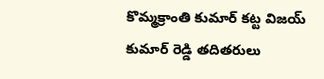కొమ్మక్రాంతి కుమార్ కట్ట విజయ్ కుమార్ రెడ్డి తదితరులు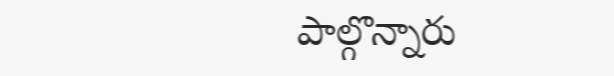పాల్గొన్నారు